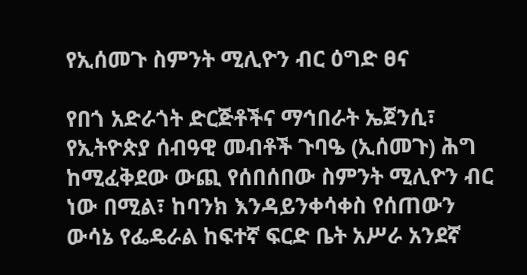የኢሰመጉ ስምንት ሚሊዮን ብር ዕግድ ፀና

የበጎ አድራጎት ድርጅቶችና ማኅበራት ኤጀንሲ፣ የኢትዮጵያ ሰብዓዊ መብቶች ጉባዔ (ኢሰመጉ) ሕግ ከሚፈቅደው ውጪ የሰበሰበው ስምንት ሚሊዮን ብር ነው በሚል፣ ከባንክ እንዳይንቀሳቀስ የሰጠውን ውሳኔ የፌዴራል ከፍተኛ ፍርድ ቤት አሥራ አንደኛ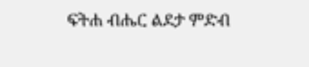ፍትሐ ብሔር ልደታ ምድብ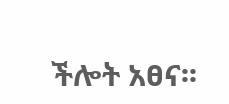ችሎት አፀና፡፡